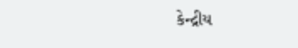કેન્દ્રીય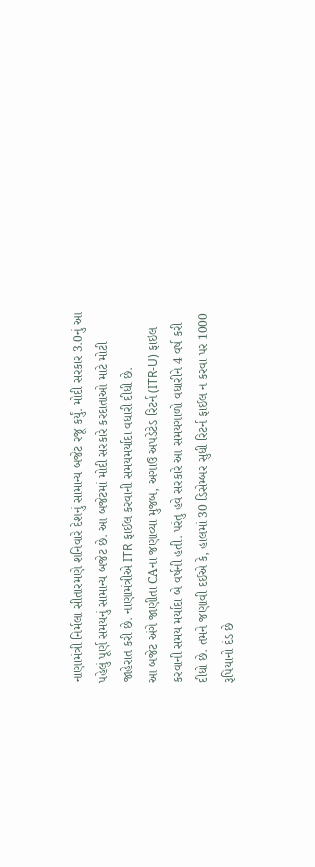નાણામંત્રી નિર્મલા સીતારમણે શનિવારે દેશનું સામાન્ય બજેટ રજૂ કર્યું. મોદી સરકાર 3.0નું આ પહેલું પૂર્ણ સમયનું સામાન્ય બજેટ છે. આ બજેટમાં મોદી સરકારે કરદાતાઓ માટે મોટી જાહેરાત કરી છે. નાણામંત્રીએ ITR ફાઈલ કરવાની સમયમર્યાદા વધારી દીધી છે.
આ બજેટ અંગે જાણીતા CAના જણાવ્યા મુજબ, અગાઉ અપડેટેડ રિટર્ન (ITR-U) ફાઇલ કરવાની સમય મર્યાદા બે વર્ષની હતી. પરંતુ હવે સરકારે આ સમયગાળો વધારીને 4 વર્ષ કરી દીધો છે. તમને જણાવી દઈએ કે, હાલમાં 30 ડિસેમ્બર સુધી રિટર્ન ફાઈલ ન કરવા પર 1000 રૂપિયાનો દંડ છે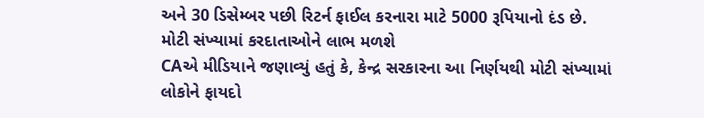અને 30 ડિસેમ્બર પછી રિટર્ન ફાઈલ કરનારા માટે 5000 રૂપિયાનો દંડ છે.
મોટી સંખ્યામાં કરદાતાઓને લાભ મળશે
CAએ મીડિયાને જણાવ્યું હતું કે, કેન્દ્ર સરકારના આ નિર્ણયથી મોટી સંખ્યામાં લોકોને ફાયદો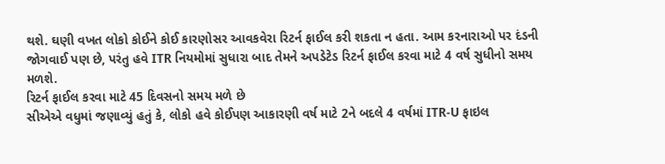થશે. ઘણી વખત લોકો કોઈને કોઈ કારણોસર આવકવેરા રિટર્ન ફાઈલ કરી શકતા ન હતા. આમ કરનારાઓ પર દંડની જોગવાઈ પણ છે, પરંતુ હવે ITR નિયમોમાં સુધારા બાદ તેમને અપડેટેડ રિટર્ન ફાઈલ કરવા માટે 4 વર્ષ સુધીનો સમય મળશે.
રિટર્ન ફાઈલ કરવા માટે 45 દિવસનો સમય મળે છે
સીએએ વધુમાં જણાવ્યું હતું કે, લોકો હવે કોઈપણ આકારણી વર્ષ માટે 2ને બદલે 4 વર્ષમાં ITR-U ફાઇલ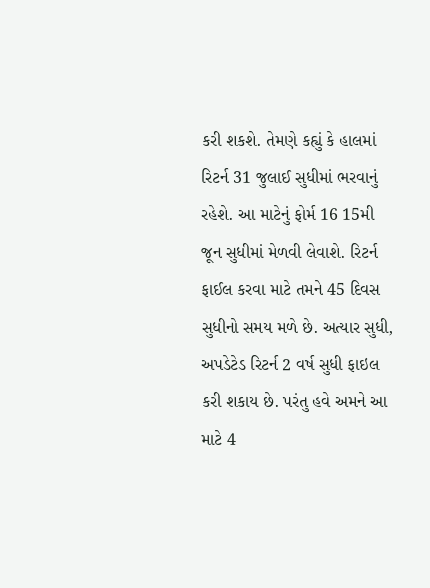કરી શકશે. તેમણે કહ્યું કે હાલમાં રિટર્ન 31 જુલાઈ સુધીમાં ભરવાનું રહેશે. આ માટેનું ફોર્મ 16 15મી જૂન સુધીમાં મેળવી લેવાશે. રિટર્ન ફાઈલ કરવા માટે તમને 45 દિવસ સુધીનો સમય મળે છે. અત્યાર સુધી, અપડેટેડ રિટર્ન 2 વર્ષ સુધી ફાઇલ કરી શકાય છે. પરંતુ હવે અમને આ માટે 4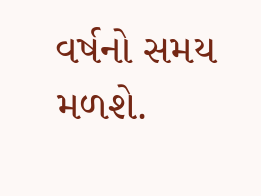વર્ષનો સમય મળશે.